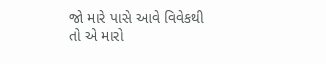જો મારે પાસે આવે વિવેકથી તો એ મારો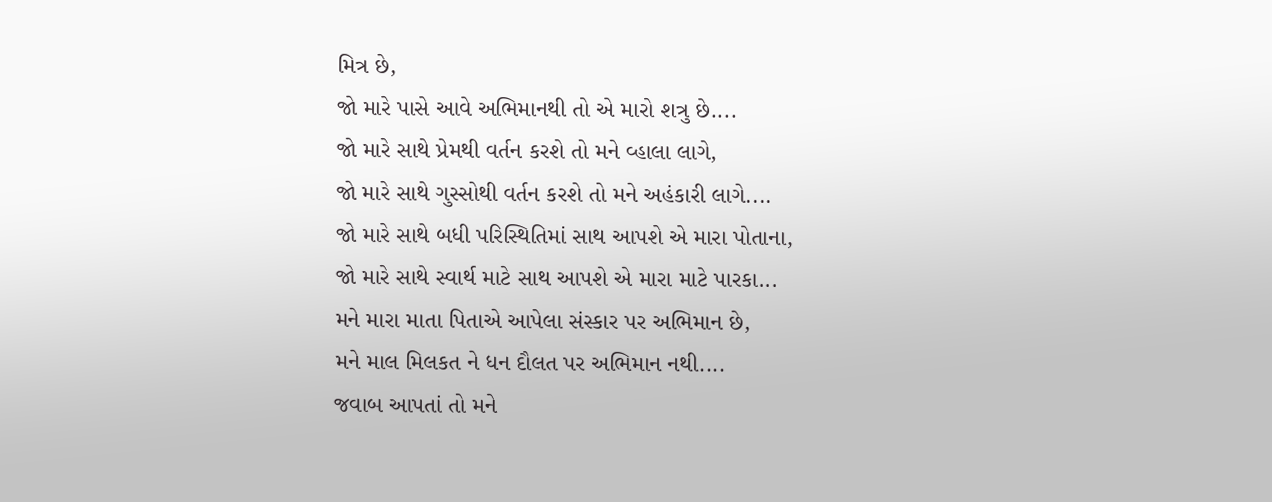મિત્ર છે,
જો મારે પાસે આવે અભિમાનથી તો એ મારો શત્રુ છે....
જો મારે સાથે પ્રેમથી વર્તન કરશે તો મને વ્હાલા લાગે,
જો મારે સાથે ગુસ્સોથી વર્તન કરશે તો મને અહંકારી લાગે....
જો મારે સાથે બધી પરિસ્થિતિમાં સાથ આપશે એ મારા પોતાના,
જો મારે સાથે સ્વાર્થ માટે સાથ આપશે એ મારા માટે પારકા...
મને મારા માતા પિતાએ આપેલા સંસ્કાર પર અભિમાન છે,
મને માલ મિલકત ને ધન દૌલત પર અભિમાન નથી....
જવાબ આપતાં તો મને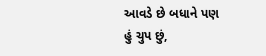આવડે છે બધાને પણ હું ચુપ છું,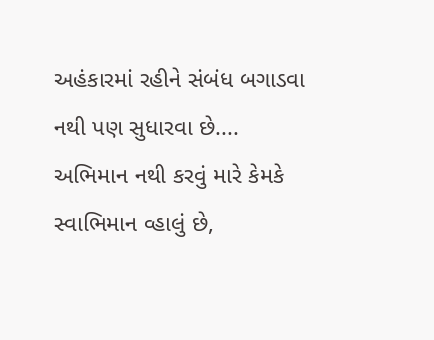અહંકારમાં રહીને સંબંધ બગાડવા નથી પણ સુધારવા છે....
અભિમાન નથી કરવું મારે કેમકે સ્વાભિમાન વ્હાલું છે,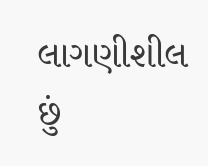લાગણીશીલ છું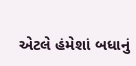એટલે હંમેશાં બધાનું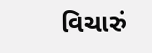વિચારું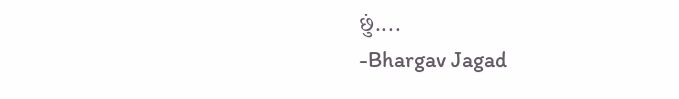છું....
-Bhargav Jagad